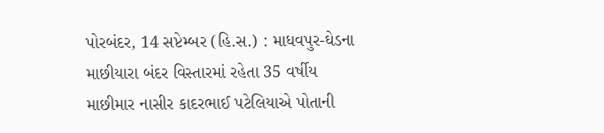પોરબંદર, 14 સપ્ટેમ્બર (હિ.સ.) : માધવપુર-ઘેડના
માછીયારા બંદર વિસ્તારમાં રહેતા 35 વર્ષીય
માછીમાર નાસીર કાદરભાઈ પટેલિયાએ પોતાની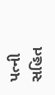પત્ની
સહિત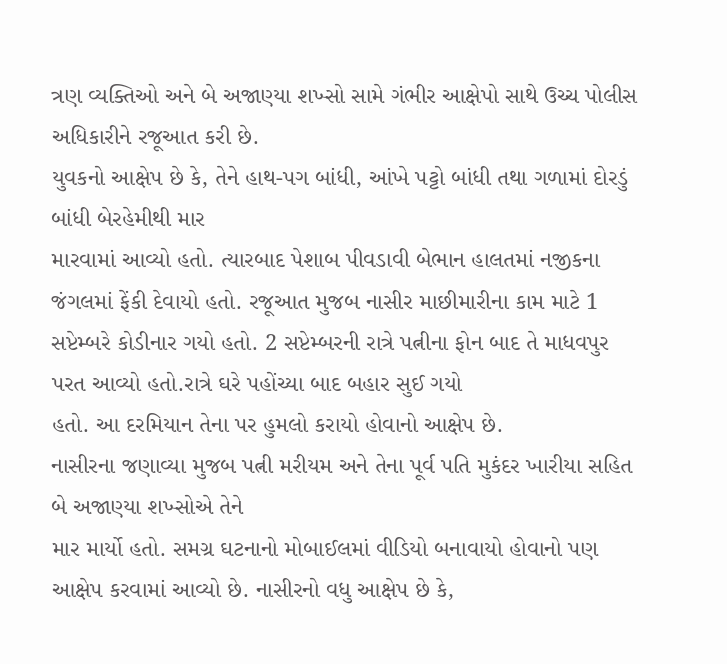ત્રણ વ્યક્તિઓ અને બે અજાણ્યા શખ્સો સામે ગંભીર આક્ષેપો સાથે ઉચ્ચ પોલીસ અધિકારીને રજૂઆત કરી છે.
યુવકનો આક્ષેપ છે કે, તેને હાથ-પગ બાંધી, આંખે પટ્ટો બાંધી તથા ગળામાં દોરડું બાંધી બેરહેમીથી માર
મારવામાં આવ્યો હતો. ત્યારબાદ પેશાબ પીવડાવી બેભાન હાલતમાં નજીકના જંગલમાં ફેંકી દેવાયો હતો. રજૂઆત મુજબ નાસીર માછીમારીના કામ માટે 1 સપ્ટેમ્બરે કોડીનાર ગયો હતો. 2 સપ્ટેમ્બરની રાત્રે પત્નીના ફોન બાદ તે માધવપુર પરત આવ્યો હતો.રાત્રે ઘરે પહોંચ્યા બાદ બહાર સુઈ ગયો
હતો. આ દરમિયાન તેના પર હુમલો કરાયો હોવાનો આક્ષેપ છે.
નાસીરના જણાવ્યા મુજબ પત્ની મરીયમ અને તેના પૂર્વ પતિ મુકંદર ખારીયા સહિત બે અજાણ્યા શખ્સોએ તેને
માર માર્યો હતો. સમગ્ર ઘટનાનો મોબાઈલમાં વીડિયો બનાવાયો હોવાનો પણ આક્ષેપ કરવામાં આવ્યો છે. નાસીરનો વધુ આક્ષેપ છે કે,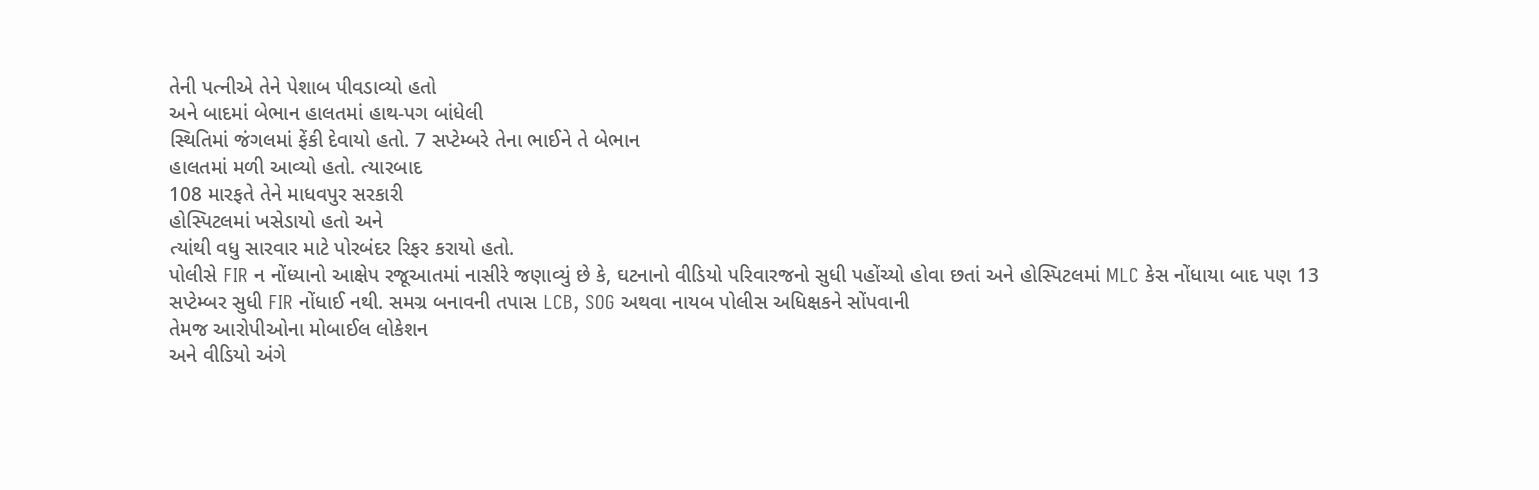તેની પત્નીએ તેને પેશાબ પીવડાવ્યો હતો
અને બાદમાં બેભાન હાલતમાં હાથ-પગ બાંધેલી
સ્થિતિમાં જંગલમાં ફેંકી દેવાયો હતો. 7 સપ્ટેમ્બરે તેના ભાઈને તે બેભાન
હાલતમાં મળી આવ્યો હતો. ત્યારબાદ
108 મારફતે તેને માધવપુર સરકારી
હોસ્પિટલમાં ખસેડાયો હતો અને
ત્યાંથી વધુ સારવાર માટે પોરબંદર રિફર કરાયો હતો.
પોલીસે FIR ન નોંધ્યાનો આક્ષેપ રજૂઆતમાં નાસીરે જણાવ્યું છે કે, ઘટનાનો વીડિયો પરિવારજનો સુધી પહોંચ્યો હોવા છતાં અને હોસ્પિટલમાં MLC કેસ નોંધાયા બાદ પણ 13 સપ્ટેમ્બર સુધી FIR નોંધાઈ નથી. સમગ્ર બનાવની તપાસ LCB, SOG અથવા નાયબ પોલીસ અધિક્ષકને સોંપવાની
તેમજ આરોપીઓના મોબાઈલ લોકેશન
અને વીડિયો અંગે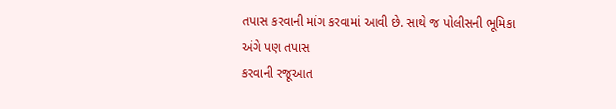તપાસ કરવાની માંગ કરવામાં આવી છે. સાથે જ પોલીસની ભૂમિકા અંગે પણ તપાસ
કરવાની રજૂઆત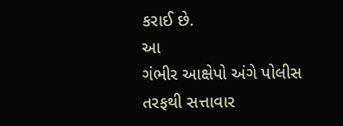કરાઈ છે.
આ
ગંભીર આક્ષેપો અંગે પોલીસ તરફથી સત્તાવાર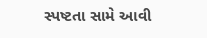સ્પષ્ટતા સામે આવી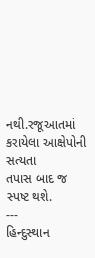નથી.રજૂઆતમાં કરાયેલા આક્ષેપોની સત્યતા
તપાસ બાદ જ સ્પષ્ટ થશે.
---
હિન્દુસ્થાન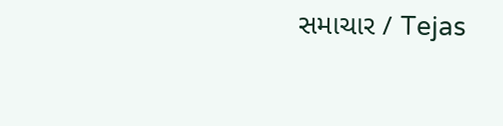સમાચાર / Tejas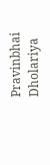Pravinbhai Dholariya